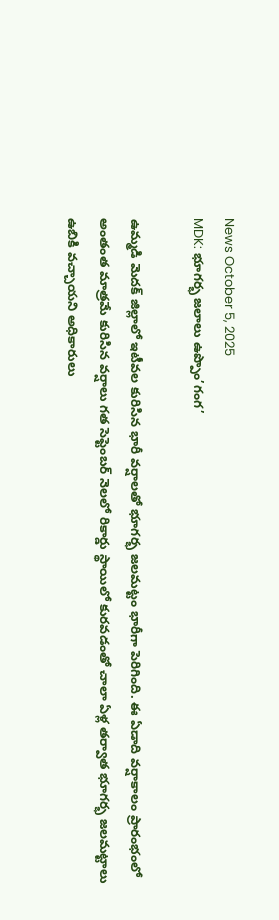News October 5, 2025
MDK: భూగర్భ జలాలు ఉప్పొం’గంగ’

ఉమ్మడి మెదక్ జిల్లాలో ఇటీవల కురిసిన భారీ వర్షాలతో భూగర్భ జలమట్టం భారీగా పెరిగింది. ఈ ఏడాది వర్షాకాలం ప్రారంభంలో అంతంత మాత్రమే కురిసిన వర్షాలు గత సెప్టెంబర్ నెలలో రికార్డు స్థాయిలో కురవడంతో చాలా ఏళ్ల తర్వాత భూగర్భ జలమట్టాలు ఉబికి వచ్చాయని అధికారులు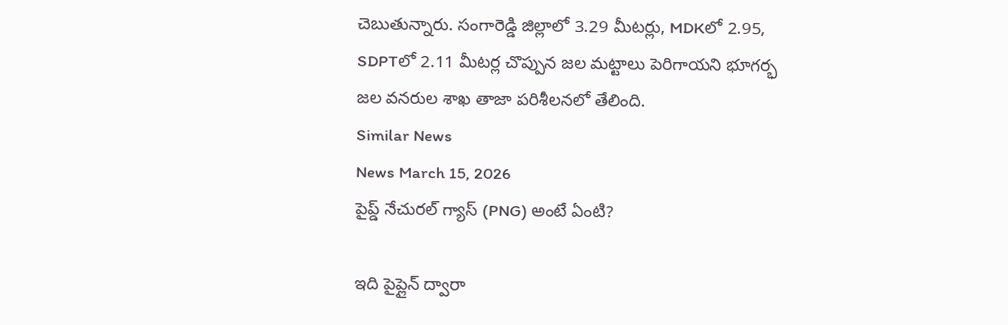చెబుతున్నారు. సంగారెడ్డి జిల్లాలో 3.29 మీటర్లు, MDKలో 2.95, SDPTలో 2.11 మీటర్ల చొప్పున జల మట్టాలు పెరిగాయని భూగర్భ జల వనరుల శాఖ తాజా పరిశీలనలో తేలింది.
Similar News
News March 15, 2026
పైప్డ్ నేచురల్ గ్యాస్ (PNG) అంటే ఏంటి?

ఇది పైప్లైన్ ద్వారా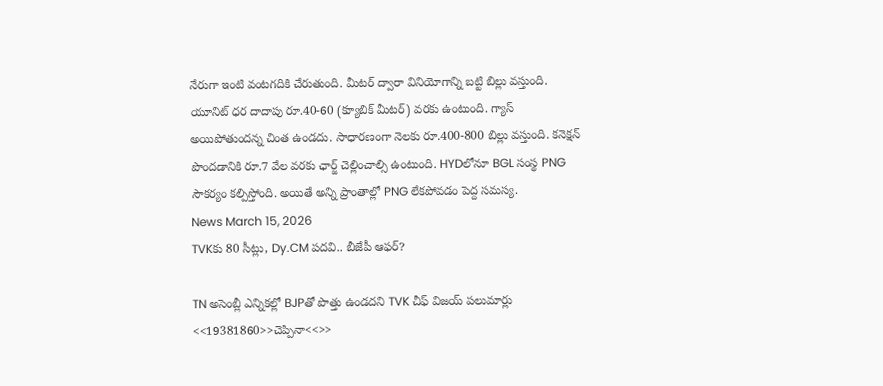నేరుగా ఇంటి వంటగదికి చేరుతుంది. మీటర్ ద్వారా వినియోగాన్ని బట్టి బిల్లు వస్తుంది. యూనిట్ ధర దాదాపు రూ.40-60 (క్యూబిక్ మీటర్) వరకు ఉంటుంది. గ్యాస్ అయిపోతుందన్న చింత ఉండదు. సాధారణంగా నెలకు రూ.400-800 బిల్లు వస్తుంది. కనెక్షన్ పొందడానికి రూ.7 వేల వరకు ఛార్జ్ చెల్లించాల్సి ఉంటుంది. HYDలోనూ BGL సంస్థ PNG సౌకర్యం కల్పిస్తోంది. అయితే అన్ని ప్రాంతాల్లో PNG లేకపోవడం పెద్ద సమస్య.
News March 15, 2026
TVKకు 80 సీట్లు, Dy.CM పదవి.. బీజేపీ ఆఫర్?

TN అసెంబ్లీ ఎన్నికల్లో BJPతో పొత్తు ఉండదని TVK చీఫ్ విజయ్ పలుమార్లు <<19381860>>చెప్పినా<<>>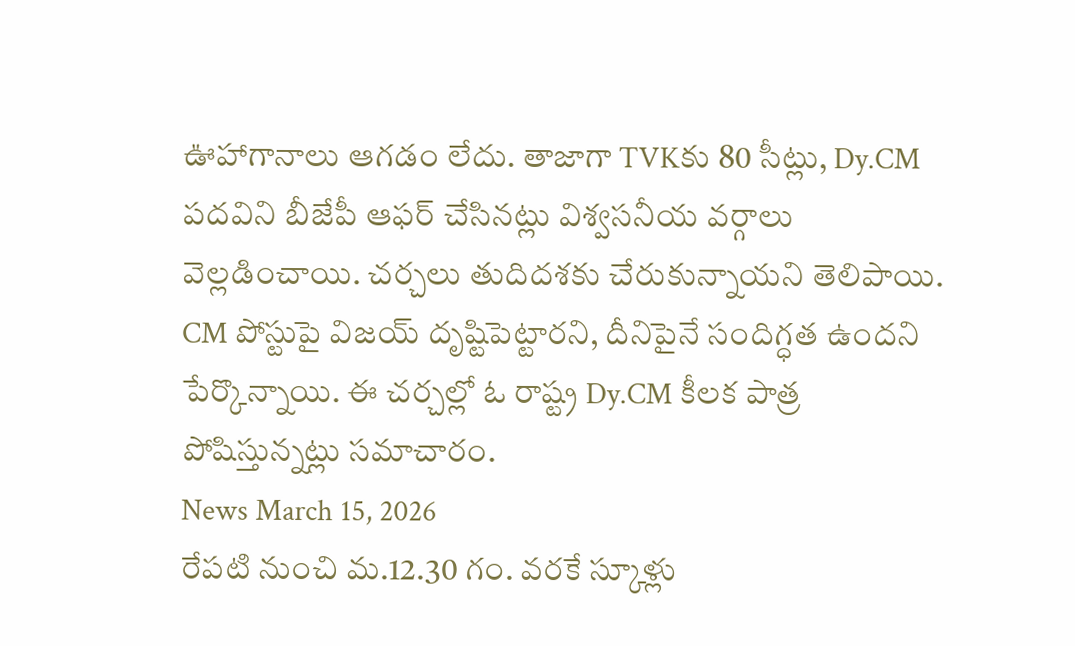ఊహాగానాలు ఆగడం లేదు. తాజాగా TVKకు 80 సీట్లు, Dy.CM పదవిని బీజేపీ ఆఫర్ చేసినట్లు విశ్వసనీయ వర్గాలు వెల్లడించాయి. చర్చలు తుదిదశకు చేరుకున్నాయని తెలిపాయి. CM పోస్టుపై విజయ్ దృష్టిపెట్టారని, దీనిపైనే సందిగ్ధత ఉందని పేర్కొన్నాయి. ఈ చర్చల్లో ఓ రాష్ట్ర Dy.CM కీలక పాత్ర పోషిస్తున్నట్లు సమాచారం.
News March 15, 2026
రేపటి నుంచి మ.12.30 గం. వరకే స్కూళ్లు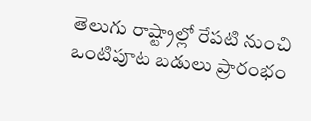తెలుగు రాష్ట్రాల్లో రేపటి నుంచి ఒంటిపూట బడులు ప్రారంభం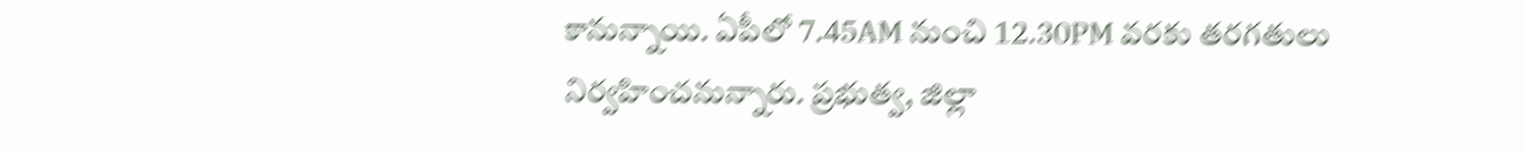కానున్నాయి. ఏపీలో 7.45AM నుంచి 12.30PM వరకు తరగతులు నిర్వహించనున్నారు. ప్రభుత్వ, జిల్లా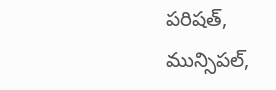పరిషత్, మున్సిపల్,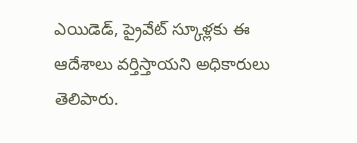ఎయిడెడ్, ప్రైవేట్ స్కూళ్లకు ఈ ఆదేశాలు వర్తిస్తాయని అధికారులు తెలిపారు.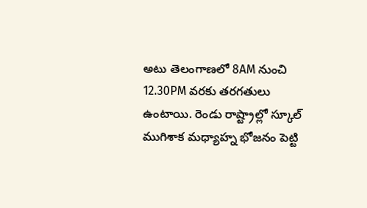అటు తెలంగాణలో 8AM నుంచి 12.30PM వరకు తరగతులు ఉంటాయి. రెండు రాష్ట్రాల్లో స్కూల్ ముగిశాక మధ్యాహ్న భోజనం పెట్టి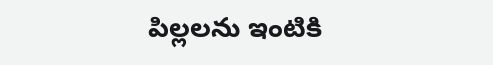పిల్లలను ఇంటికి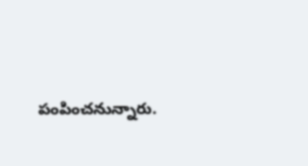పంపించనున్నారు.